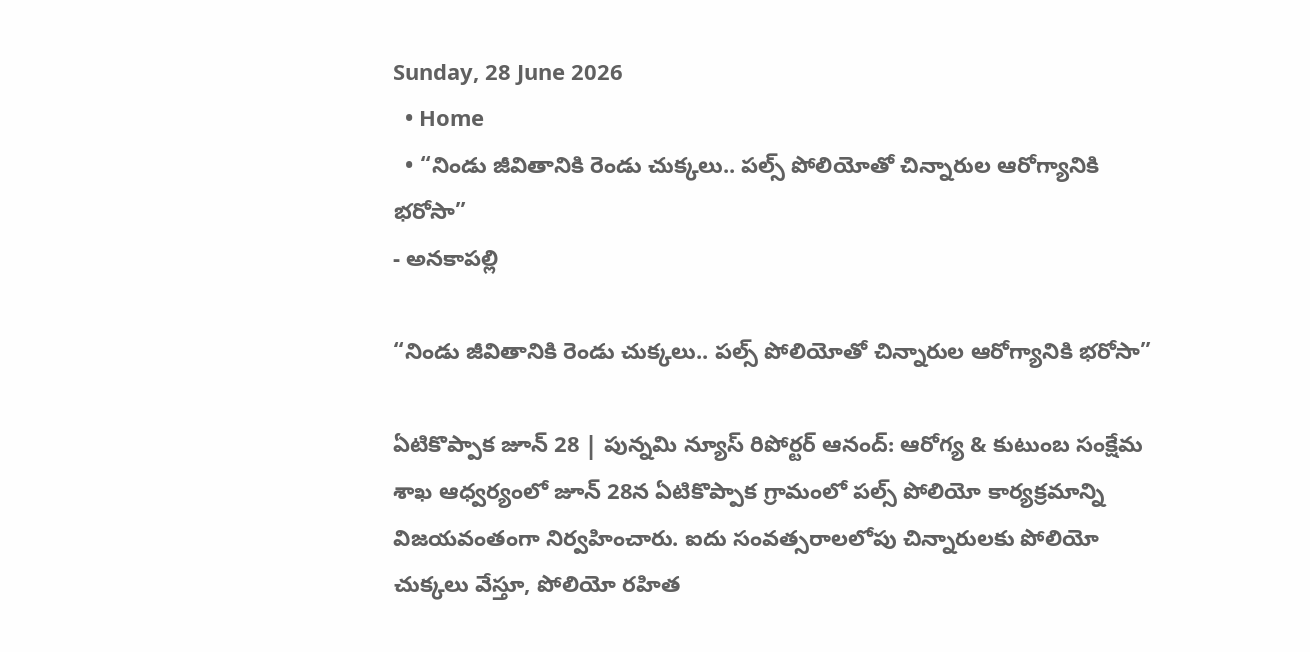Sunday, 28 June 2026
  • Home
  • “నిండు జీవితానికి రెండు చుక్కలు.. పల్స్ పోలియోతో చిన్నారుల ఆరోగ్యానికి భరోసా”
- అనకాపల్లి

“నిండు జీవితానికి రెండు చుక్కలు.. పల్స్ పోలియోతో చిన్నారుల ఆరోగ్యానికి భరోసా”

ఏటికొప్పాక జూన్ 28 | పున్నమి న్యూస్ రిపోర్టర్ ఆనంద్: ఆరోగ్య & కుటుంబ సంక్షేమ శాఖ ఆధ్వర్యంలో జూన్ 28న ఏటికొప్పాక గ్రామంలో పల్స్ పోలియో కార్యక్రమాన్ని విజయవంతంగా నిర్వహించారు. ఐదు సంవత్సరాలలోపు చిన్నారులకు పోలియో చుక్కలు వేస్తూ, పోలియో రహిత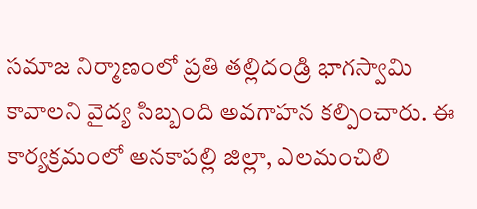సమాజ నిర్మాణంలో ప్రతి తల్లిదండ్రి భాగస్వామి కావాలని వైద్య సిబ్బంది అవగాహన కల్పించారు. ఈ కార్యక్రమంలో అనకాపల్లి జిల్లా, ఎలమంచిలి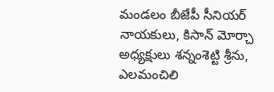మండలం బీజేపీ సీనియర్ నాయకులు, కిసాన్ మోర్చా అధ్యక్షులు శన్నంశెట్టి శ్రీను, ఎలమంచిలి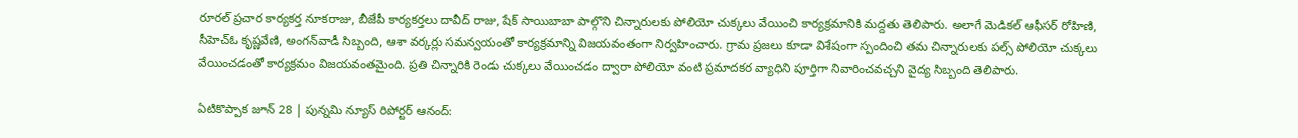రూరల్ ప్రచార కార్యకర్త నూకరాజు, బీజేపీ కార్యకర్తలు దావీద్ రాజు, షేక్ సాయిబాబా పాల్గొని చిన్నారులకు పోలియో చుక్కలు వేయించి కార్యక్రమానికి మద్దతు తెలిపారు. అలాగే మెడికల్ ఆఫీసర్ రోహిణి, సీహెచ్‌ఓ కృష్ణవేణి, అంగన్‌వాడీ సిబ్బంది, ఆశా వర్కర్లు సమన్వయంతో కార్యక్రమాన్ని విజయవంతంగా నిర్వహించారు. గ్రామ ప్రజలు కూడా విశేషంగా స్పందించి తమ చిన్నారులకు పల్స్ పోలియో చుక్కలు వేయించడంతో కార్యక్రమం విజయవంతమైంది. ప్రతి చిన్నారికి రెండు చుక్కలు వేయించడం ద్వారా పోలియో వంటి ప్రమాదకర వ్యాధిని పూర్తిగా నివారించవచ్చని వైద్య సిబ్బంది తెలిపారు.

ఏటికొప్పాక జూన్ 28 | పున్నమి న్యూస్ రిపోర్టర్ ఆనంద్: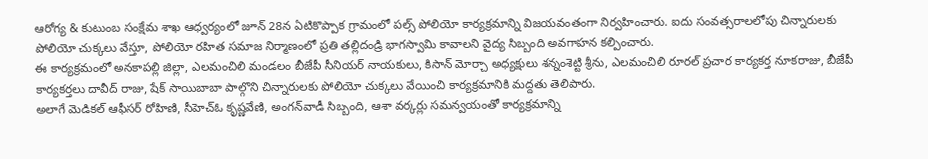ఆరోగ్య & కుటుంబ సంక్షేమ శాఖ ఆధ్వర్యంలో జూన్ 28న ఏటికొప్పాక గ్రామంలో పల్స్ పోలియో కార్యక్రమాన్ని విజయవంతంగా నిర్వహించారు. ఐదు సంవత్సరాలలోపు చిన్నారులకు పోలియో చుక్కలు వేస్తూ, పోలియో రహిత సమాజ నిర్మాణంలో ప్రతి తల్లిదండ్రి భాగస్వామి కావాలని వైద్య సిబ్బంది అవగాహన కల్పించారు.
ఈ కార్యక్రమంలో అనకాపల్లి జిల్లా, ఎలమంచిలి మండలం బీజేపీ సీనియర్ నాయకులు, కిసాన్ మోర్చా అధ్యక్షులు శన్నంశెట్టి శ్రీను, ఎలమంచిలి రూరల్ ప్రచార కార్యకర్త నూకరాజు, బీజేపీ కార్యకర్తలు దావీద్ రాజు, షేక్ సాయిబాబా పాల్గొని చిన్నారులకు పోలియో చుక్కలు వేయించి కార్యక్రమానికి మద్దతు తెలిపారు.
అలాగే మెడికల్ ఆఫీసర్ రోహిణి, సీహెచ్‌ఓ కృష్ణవేణి, అంగన్‌వాడీ సిబ్బంది, ఆశా వర్కర్లు సమన్వయంతో కార్యక్రమాన్ని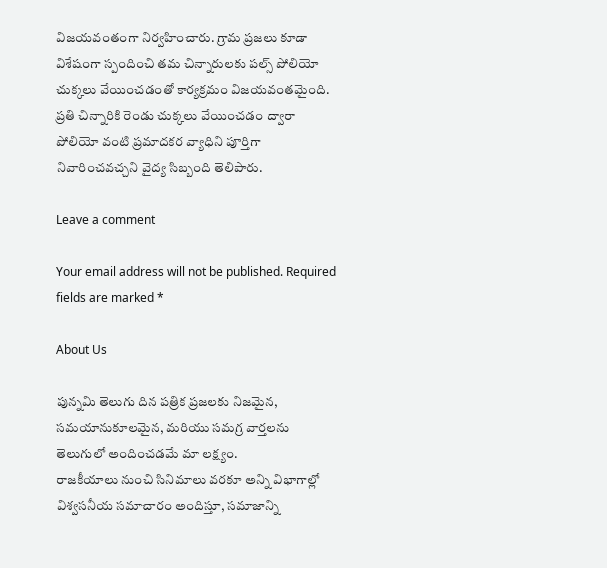విజయవంతంగా నిర్వహించారు. గ్రామ ప్రజలు కూడా విశేషంగా స్పందించి తమ చిన్నారులకు పల్స్ పోలియో చుక్కలు వేయించడంతో కార్యక్రమం విజయవంతమైంది. ప్రతి చిన్నారికి రెండు చుక్కలు వేయించడం ద్వారా పోలియో వంటి ప్రమాదకర వ్యాధిని పూర్తిగా నివారించవచ్చని వైద్య సిబ్బంది తెలిపారు.

Leave a comment

Your email address will not be published. Required fields are marked *

About Us

పున్నమి తెలుగు దిన పత్రిక ప్రజలకు నిజమైన, సమయానుకూలమైన, మరియు సమగ్ర వార్తలను తెలుగులో అందించడమే మా లక్ష్యం.
రాజకీయాలు నుంచి సినిమాలు వరకూ అన్ని విభాగాల్లో విశ్వసనీయ సమాచారం అందిస్తూ, సమాజాన్ని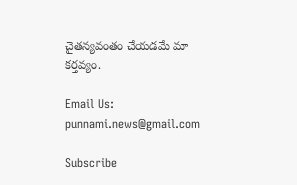చైతన్యవంతం చేయడమే మా కర్తవ్యం.

Email Us: punnami.news@gmail.com

Subscribe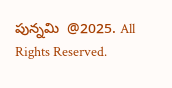పున్నమి  @2025. All Rights Reserved.